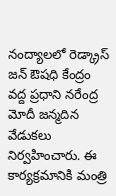నంద్యాలలో రెడ్క్రాస్ జన్ ఔషధి కేంద్రం వద్ద ప్రధాని నరేంద్ర మోదీ జన్మదిన వేడుకలు నిర్వహించారు. ఈ కార్యక్రమానికి మంత్రి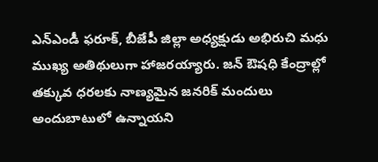ఎన్ఎండీ ఫరూక్, బీజేపీ జిల్లా అధ్యక్షుడు అభిరుచి మధు ముఖ్య అతిథులుగా హాజరయ్యారు. జన్ ఔషధి కేంద్రాల్లో తక్కువ ధరలకు నాణ్యమైన జనరిక్ మందులు అందుబాటులో ఉన్నాయని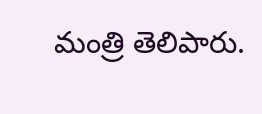మంత్రి తెలిపారు.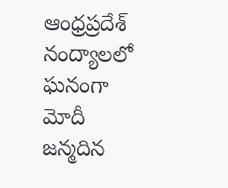ఆంధ్రప్రదేశ్
నంద్యాలలో ఘనంగా మోదీ జన్మదిన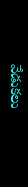వేడుకలు